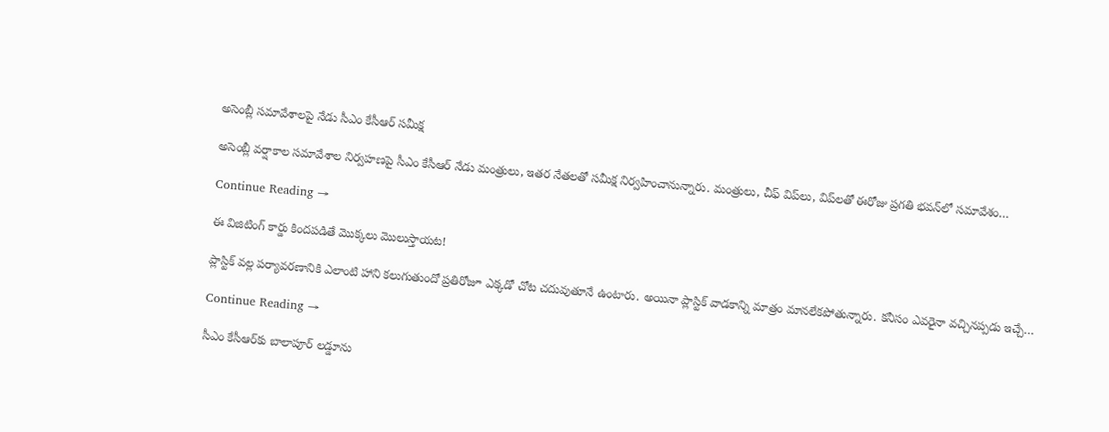అసెంబ్లీ స‌మావేశాల‌పై నేడు సీఎం కేసీఆర్ సమీక్ష

అసెంబ్లీ వ‌ర్షాకాల స‌మావేశాల నిర్వ‌హ‌ణ‌పై సీఎం కేసీఆర్ నేడు మంత్రులు, ఇత‌ర‌ నేత‌ల‌తో సమీక్ష నిర్వ‌హించానున్నారు. మంత్రులు, చీఫ్ విప్‌లు, విప్‌ల‌తో ఈరోజు ప్ర‌గ‌తి భ‌వ‌న్‌లో స‌మావేశం…

Continue Reading →

ఈ విజిటింగ్ కార్డు కింద‌ప‌డితే మొక్క‌లు మొలుస్తాయ‌ట‌!

ప్లాస్టిక్ వల్ల ప‌ర్యావ‌ర‌ణానికి ఎలాంటి హాని క‌లుగుతుందో ప్ర‌తిరోజూ ఎక్క‌డో చోట చ‌దువుతూనే ఉంటారు. అయినా ప్లాస్టిక్ వాడ‌కాన్ని మాత్రం మాన‌లేక‌పోతున్నారు. క‌నీసం ఎవ‌రైనా వ‌చ్చిన‌ప్ప‌డు ఇచ్చే…

Continue Reading →

సీఎం కేసీఆర్‌కు బాలాపూర్ ల‌డ్డూను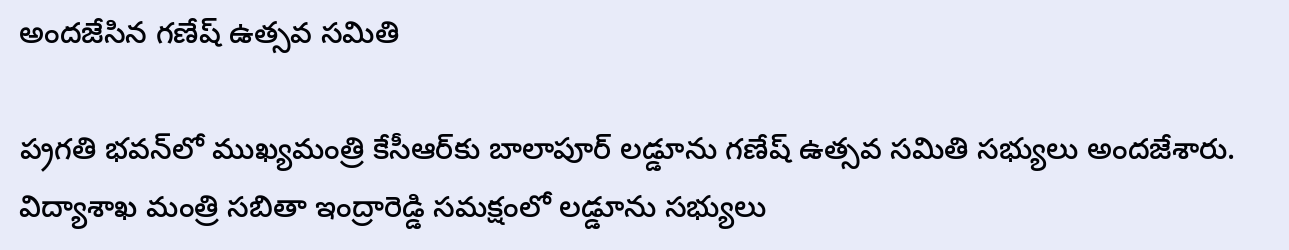అంద‌జేసిన గ‌ణేష్ ఉత్స‌వ స‌మితి

ప‌్ర‌గ‌తి భ‌వ‌న్‌లో ముఖ్య‌మంత్రి కేసీఆర్‌కు బాలాపూర్ ల‌డ్డూను గ‌ణేష్ ఉత్స‌వ స‌మితి స‌భ్యులు అంద‌జేశారు. విద్యాశాఖ మంత్రి స‌బితా ఇంద్రారెడ్డి స‌మ‌క్షంలో ల‌డ్డూను స‌భ్యులు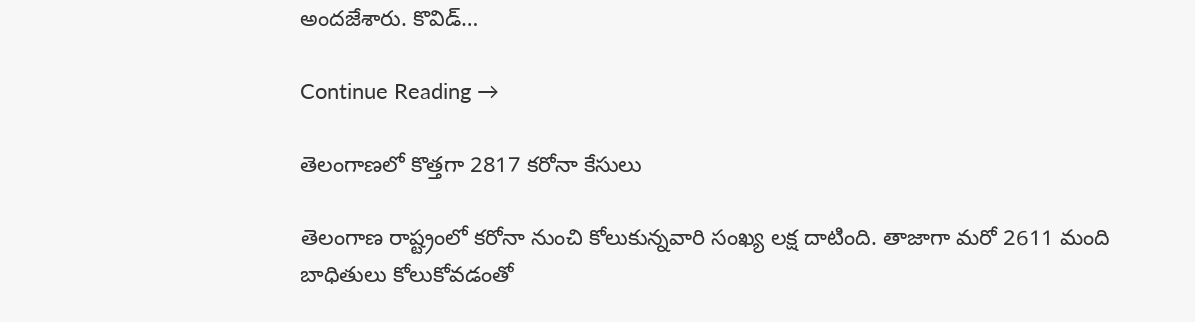అంద‌జేశారు. కొవిడ్…

Continue Reading →

తెలంగాణలో కొత్త‌గా 2817 క‌రోనా కేసులు

తెలంగాణ రాష్ట్రంలో క‌రోనా నుంచి కోలుకున్న‌వారి సంఖ్య ల‌క్ష దాటింది. తాజాగా మ‌రో 2611 మంది బాధితులు కోలుకోవ‌డంతో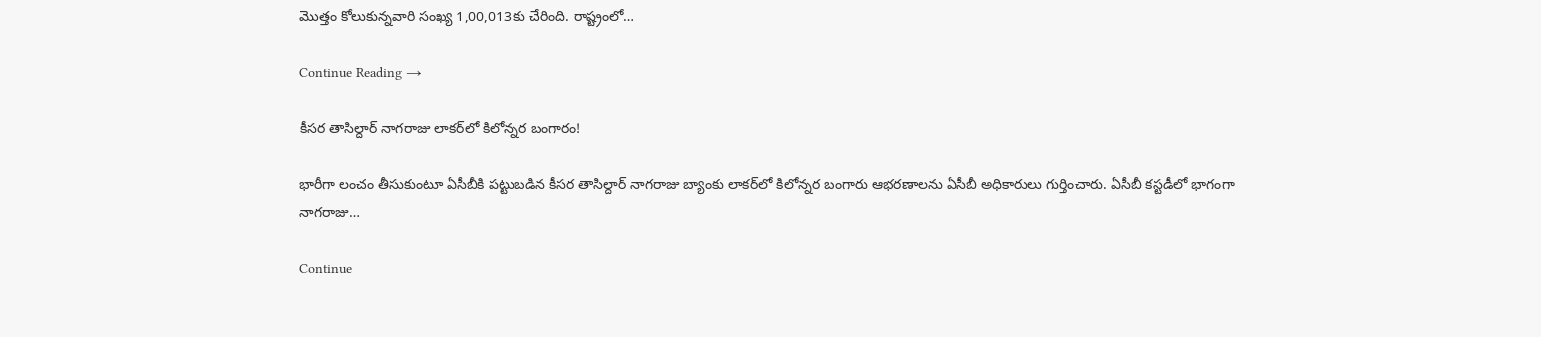మొత్తం కోలుకున్న‌వారి సంఖ్య 1,00,013కు చేరింది. రాష్ట్రంలో…

Continue Reading →

కీసర తాసిల్దార్‌ నాగరాజు లాకర్‌లో కిలోన్నర బంగారం!

భారీగా లంచం తీసుకుంటూ ఏసీబీకి పట్టుబడిన కీసర తాసిల్దార్‌ నాగరాజు బ్యాంకు లాకర్‌లో కిలోన్నర బంగారు ఆభరణాలను ఏసీబీ అధికారులు గుర్తించారు. ఏసీబీ కస్టడీలో భాగంగా నాగరాజు…

Continue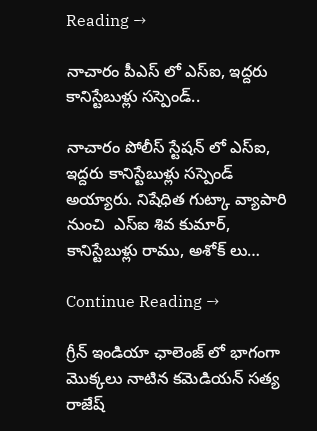Reading →

నాచారం పీఎస్ లో ఎస్ఐ, ఇద్దరు కానిస్టేబుళ్లు సస్పెండ్..

నాచారం పోలీస్ స్టేషన్ లో ఎస్ఐ, ఇద్దరు కానిస్టేబుళ్లు సస్పెండ్ అయ్యారు. నిషేధిత గుట్కా వ్యాపారి నుంచి  ఎస్ఐ శివ కుమార్, కానిస్టేబుళ్లు రాము, అశోక్ లు…

Continue Reading →

గ్రీన్ ఇండియా ఛాలెంజ్ లో భాగంగా మొక్కలు నాటిన కమెడియన్ సత్య రాజేష్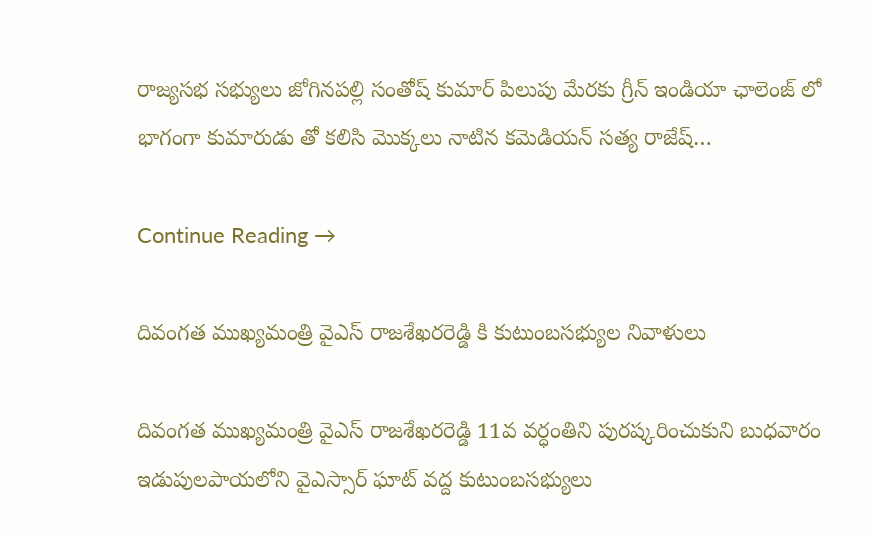రాజ్యసభ సభ్యులు జోగినపల్లి సంతోష్ కుమార్ పిలుపు మేరకు గ్రీన్ ఇండియా ఛాలెంజ్ లో భాగంగా కుమారుడు తో కలిసి మొక్కలు నాటిన కమెడియన్ సత్య రాజేష్…

Continue Reading →

దివంగత ముఖ్యమంత్రి వైఎస్‌ రాజశేఖరరెడ్డి కి కుటుంబసభ్యుల నివాళులు

దివంగత ముఖ్యమంత్రి వైఎస్‌ రాజశేఖరరెడ్డి 11వ వర్ధంతిని పురష్కరించుకుని బుధవారం ఇడుపులపాయలోని వైఎస్సార్‌ ఘాట్‌ వద్ద కుటుంబసభ్యులు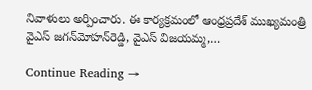నివాళులు అర్పించారు. ఈ కార్యక్రమంలో ఆంధ్రప్రదేశ్‌ ముఖ్యమంత్రి వైఎస్‌ జగన్‌మోహన్‌రెడ్డి, వైఎస్‌ విజయమ్మ,…

Continue Reading →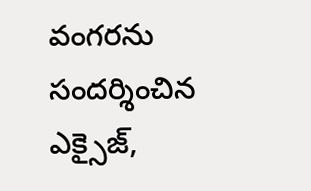వంగరను సందర్శించిన ఎక్సైజ్,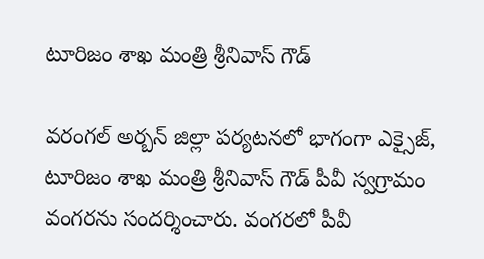టూరిజం శాఖ మంత్రి శ్రీనివాస్ గౌడ్

వరంగల్ అర్బన్ జిల్లా పర్యటనలో భాగంగా ఎక్సైజ్, టూరిజం శాఖ మంత్రి శ్రీనివాస్ గౌడ్ పీవీ స్వగ్రామం వంగరను సందర్శించారు. వంగరలో పీవీ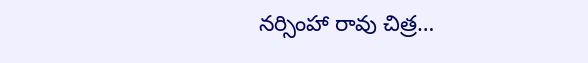నర్సింహా రావు చిత్ర…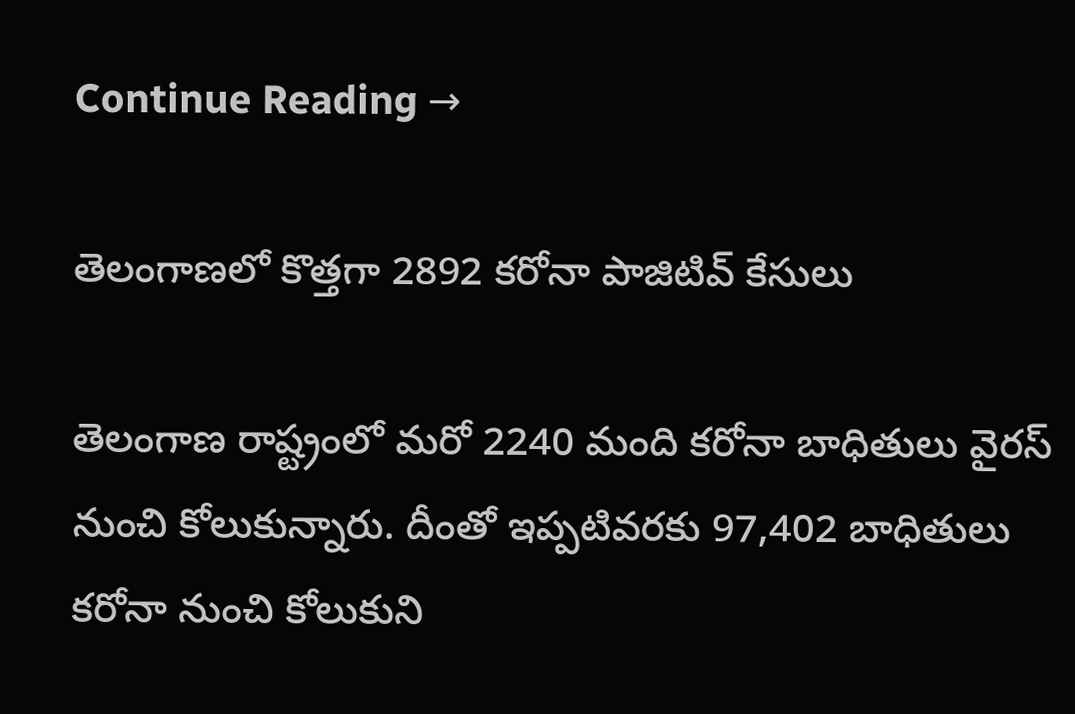Continue Reading →

తెలంగాణలో కొత్త‌గా 2892 కరోనా పాజిటివ్ కేసులు

తెలంగాణ రాష్ట్రంలో మ‌రో 2240 మంది క‌రోనా బాధితులు వైర‌స్ నుంచి కోలుకున్నారు. దీంతో ఇప్పటివ‌ర‌కు 97,402 బాధితులు క‌రోనా నుంచి కోలుకుని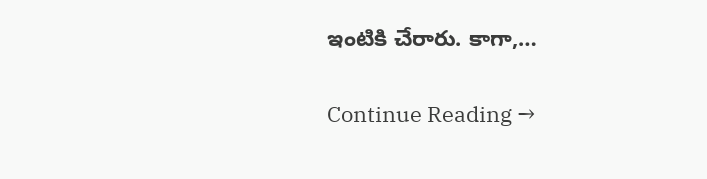ఇంటికి చేరారు. కాగా,…

Continue Reading →